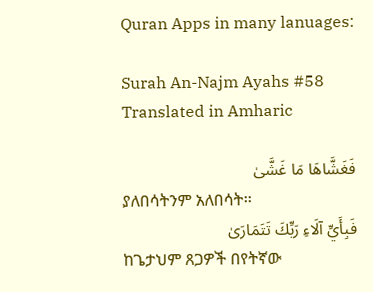Quran Apps in many lanuages:

Surah An-Najm Ayahs #58 Translated in Amharic

فَغَشَّاهَا مَا غَشَّىٰ
ያለበሳትንም አለበሳት፡፡
فَبِأَيِّ آلَاءِ رَبِّكَ تَتَمَارَىٰ
ከጌታህም ጸጋዎች በየትኛው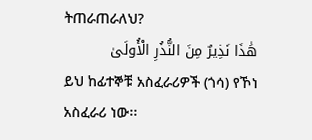ትጠራጠራለህ?
هَٰذَا نَذِيرٌ مِنَ النُّذُرِ الْأُولَىٰ
ይህ ከፊተኞቹ አስፈራሪዎች (ጎሳ) የኾነ አስፈራሪ ነው፡፡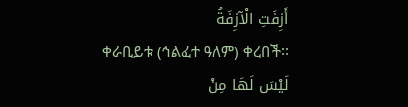أَزِفَتِ الْآزِفَةُ
ቀራቢይቱ (ኅልፈተ ዓለም) ቀረበች፡፡
لَيْسَ لَهَا مِنْ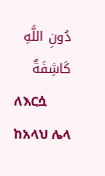دُونِ اللَّهِ كَاشِفَةٌ
ለእርሷ ከአላህ ሌላ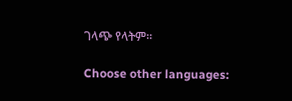ገላጭ የላትም፡፡

Choose other languages: